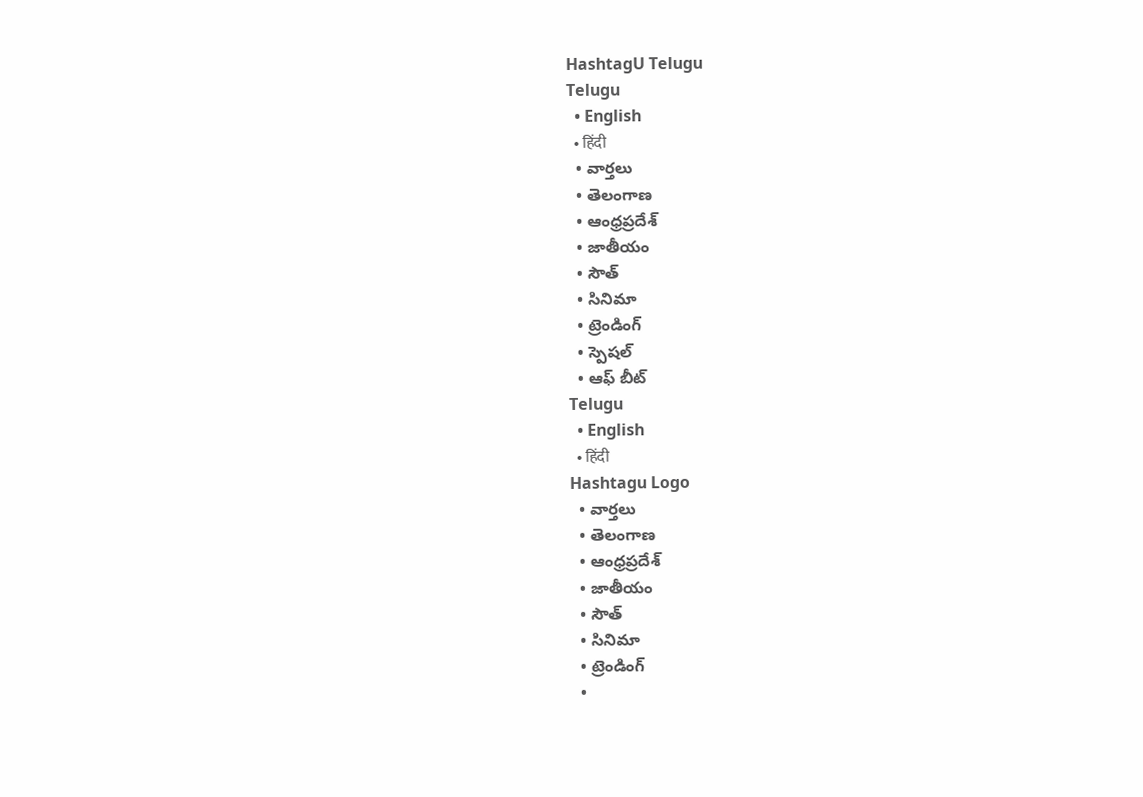HashtagU Telugu
Telugu
  • English
  • हिंदी
  • వార్తలు
  • తెలంగాణ
  • ఆంధ్రప్రదేశ్
  • జాతీయం
  • సౌత్
  • సినిమా
  • ట్రెండింగ్
  • స్పెషల్
  • ఆఫ్ బీట్
Telugu
  • English
  • हिंदी
Hashtagu Logo
  • వార్తలు
  • తెలంగాణ
  • ఆంధ్రప్రదేశ్
  • జాతీయం
  • సౌత్
  • సినిమా
  • ట్రెండింగ్
  •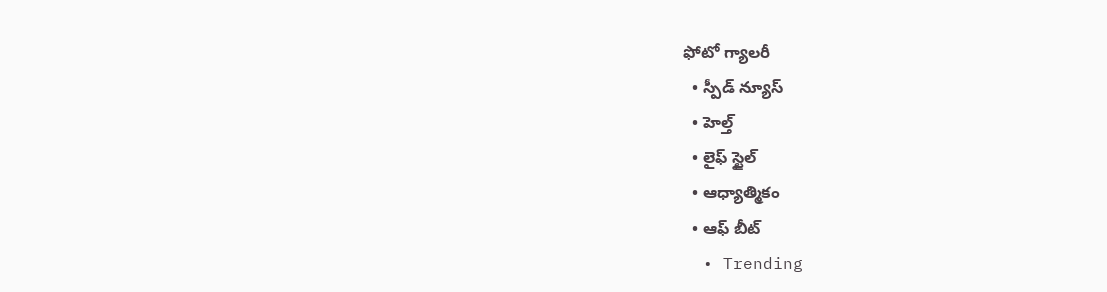ఫోటో గ్యాలరీ
  • స్పీడ్ న్యూస్
  • హెల్త్
  • లైఫ్ స్టైల్
  • ఆధ్యాత్మికం
  • ఆఫ్ బీట్
  • Trending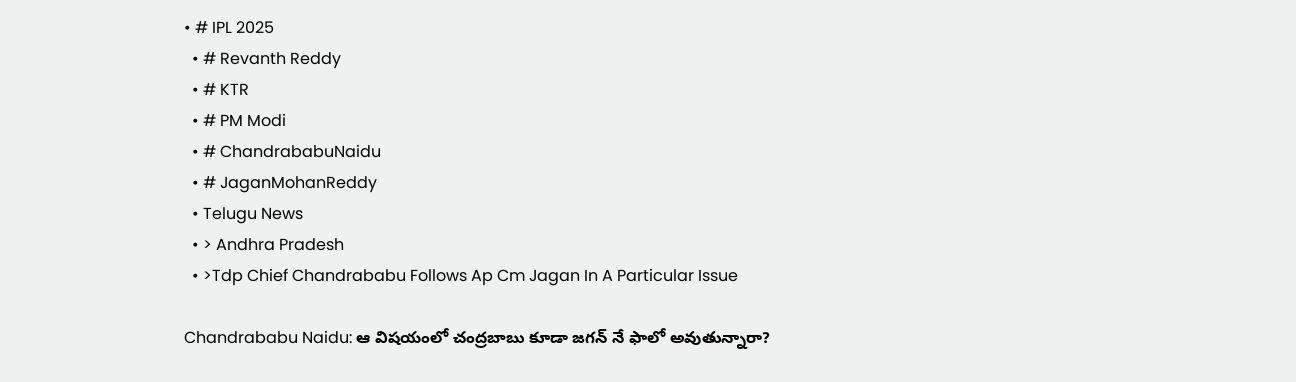• # IPL 2025
  • # Revanth Reddy
  • # KTR
  • # PM Modi
  • # ChandrababuNaidu
  • # JaganMohanReddy
  • Telugu News
  • > Andhra Pradesh
  • >Tdp Chief Chandrababu Follows Ap Cm Jagan In A Particular Issue

Chandrababu Naidu: ఆ విషయంలో చంద్రబాబు కూడా జగన్ నే ఫాలో అవుతున్నారా?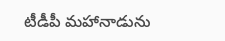టీడీపీ మహానాడును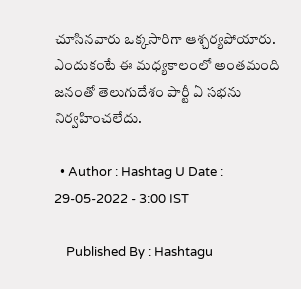చూసినవారు ఒక్కసారిగా ఆశ్చర్యపోయారు. ఎందుకంటే ఈ మధ్యకాలంలో అంతమంది జనంతో తెలుగుదేశం పార్టీ ఏ సభను నిర్వహించలేదు.

  • Author : Hashtag U Date : 29-05-2022 - 3:00 IST

    Published By : Hashtagu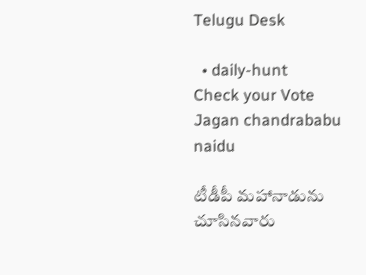Telugu Desk

  • daily-hunt
Check your Vote
Jagan chandrababu naidu

టీడీపీ మహానాడును చూసినవారు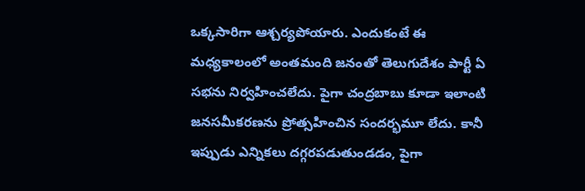ఒక్కసారిగా ఆశ్చర్యపోయారు. ఎందుకంటే ఈ మధ్యకాలంలో అంతమంది జనంతో తెలుగుదేశం పార్టీ ఏ సభను నిర్వహించలేదు. పైగా చంద్రబాబు కూడా ఇలాంటి జనసమీకరణను ప్రోత్సహించిన సందర్భమూ లేదు. కానీ ఇప్పుడు ఎన్నికలు దగ్గరపడుతుండడం, పైగా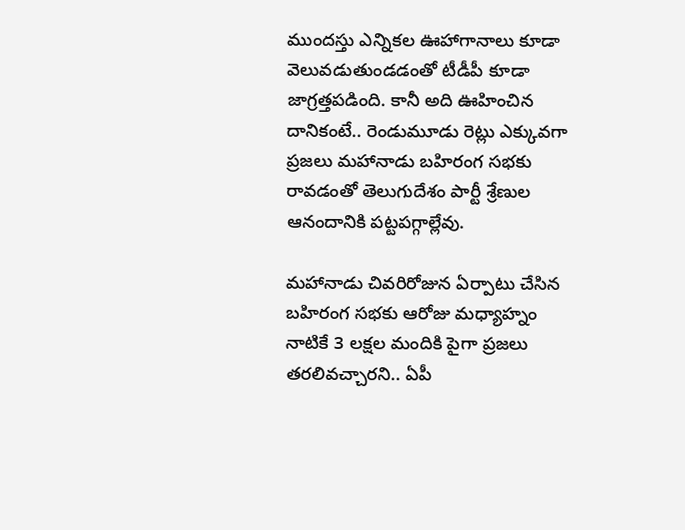ముందస్తు ఎన్నికల ఊహాగానాలు కూడా వెలువడుతుండడంతో టీడీపీ కూడా జాగ్రత్తపడింది. కానీ అది ఊహించిన దానికంటే.. రెండుమూడు రెట్లు ఎక్కువగా ప్రజలు మహానాడు బహిరంగ సభకు రావడంతో తెలుగుదేశం పార్టీ శ్రేణుల ఆనందానికి పట్టపగ్గాల్లేవు.

మహానాడు చివరిరోజున ఏర్పాటు చేసిన బహిరంగ సభకు ఆరోజు మధ్యాహ్నం నాటికే 3 లక్షల మందికి పైగా ప్రజలు తరలివచ్చారని.. ఏపీ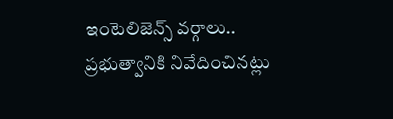ఇంటెలిజెన్స్ వర్గాలు.. ప్రభుత్వానికి నివేదించినట్లు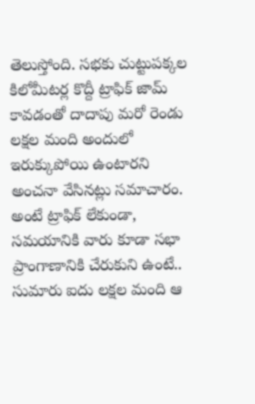తెలుస్తోంది. సభకు చుట్టుపక్కల కిలోమీటర్ల కొద్దీ ట్రాఫిక్ జామ్ కావడంతో దాదాపు మరో రెండు లక్షల మంది అందులో ఇరుక్కుపోయి ఉంటారని అంచనా వేసినట్లు సమాచారం. అంటే ట్రాఫిక్ లేకుండా, సమయానికి వారు కూడా సభా ప్రాంగాణానికి చేరుకుని ఉంటే.. సుమారు ఐదు లక్షల మంది ఆ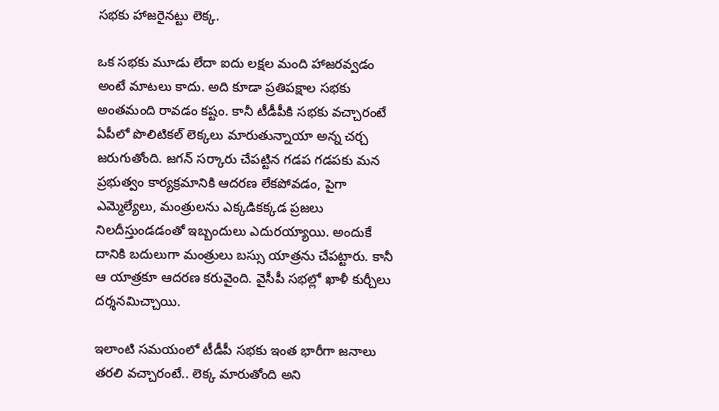సభకు హాజరైనట్టు లెక్క.

ఒక సభకు మూడు లేదా ఐదు లక్షల మంది హాజరవ్వడం అంటే మాటలు కాదు. అది కూడా ప్రతిపక్షాల సభకు అంతమంది రావడం కష్టం. కానీ టీడీపీకి సభకు వచ్చారంటే ఏపీలో పొలిటికల్ లెక్కలు మారుతున్నాయా అన్న చర్చ జరుగుతోంది. జగన్ సర్కారు చేపట్టిన గడప గడపకు మన ప్రభుత్వం కార్యక్రమానికి ఆదరణ లేకపోవడం, పైగా ఎమ్మెల్యేలు, మంత్రులను ఎక్కడికక్కడ ప్రజలు నిలదీస్తుండడంతో ఇబ్బందులు ఎదురయ్యాయి. అందుకే దానికి బదులుగా మంత్రులు బస్సు యాత్రను చేపట్టారు. కానీ ఆ యాత్రకూ ఆదరణ కరువైంది. వైసీపీ సభల్లో ఖాళీ కుర్చీలు దర్శనమిచ్చాయి.

ఇలాంటి సమయంలో టీడీపీ సభకు ఇంత భారీగా జనాలు తరలి వచ్చారంటే.. లెక్క మారుతోంది అని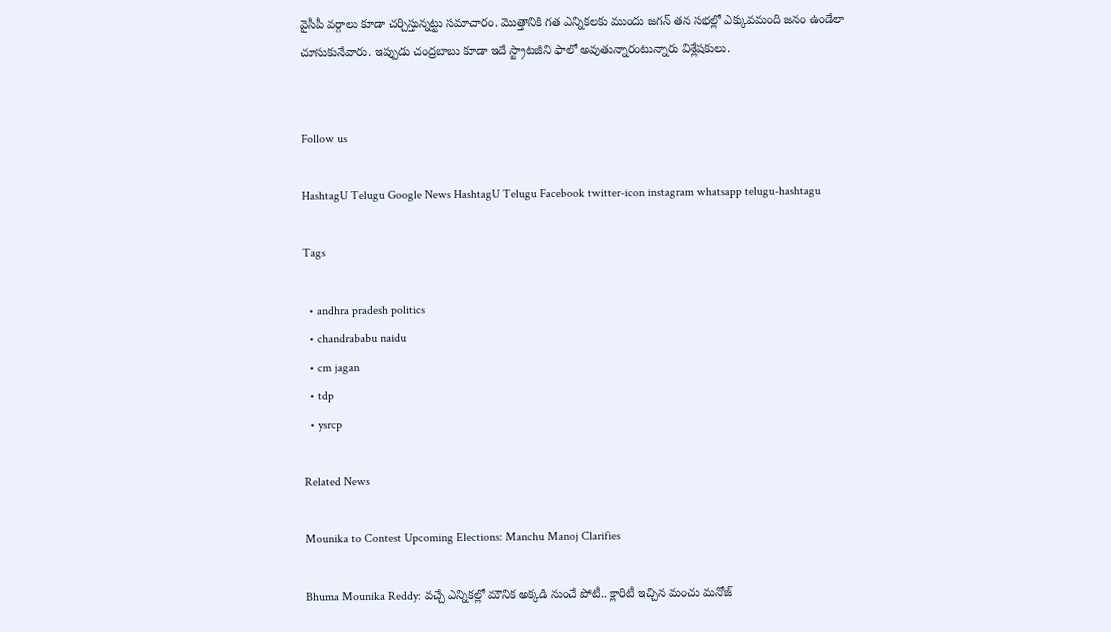వైసీపీ వర్గాలు కూడా చర్చిస్తున్నట్టు సమాచారం. మొత్తానికి గత ఎన్నికలకు ముందు జగన్ తన సభల్లో ఎక్కువమంది జనం ఉండేలా చూసుకునేవారు. ఇప్పుడు చంద్రబాబు కూడా ఇదే స్ట్రాటజీని ఫాలో అవుతున్నారంటున్నారు విశ్లేషకులు.


Follow us

HashtagU Telugu Google News HashtagU Telugu Facebook twitter-icon instagram whatsapp telugu-hashtagu

Tags

  • andhra pradesh politics
  • chandrababu naidu
  • cm jagan
  • tdp
  • ysrcp

Related News

Mounika to Contest Upcoming Elections: Manchu Manoj Clarifies

Bhuma Mounika Reddy: వచ్చే ఎన్నికల్లో మౌనిక అక్కడి నుంచే పోటీ.. క్లారిటీ ఇచ్చిన మంచు మనోజ్‌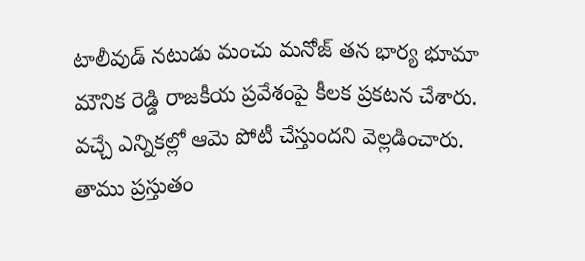టాలీవుడ్ నటుడు మంచు మనోజ్ తన భార్య భూమా మౌనిక రెడ్డి రాజకీయ ప్రవేశంపై కీలక ప్రకటన చేశారు. వచ్చే ఎన్నికల్లో ఆమె పోటీ చేస్తుందని వెల్లడించారు. తాము ప్రస్తుతం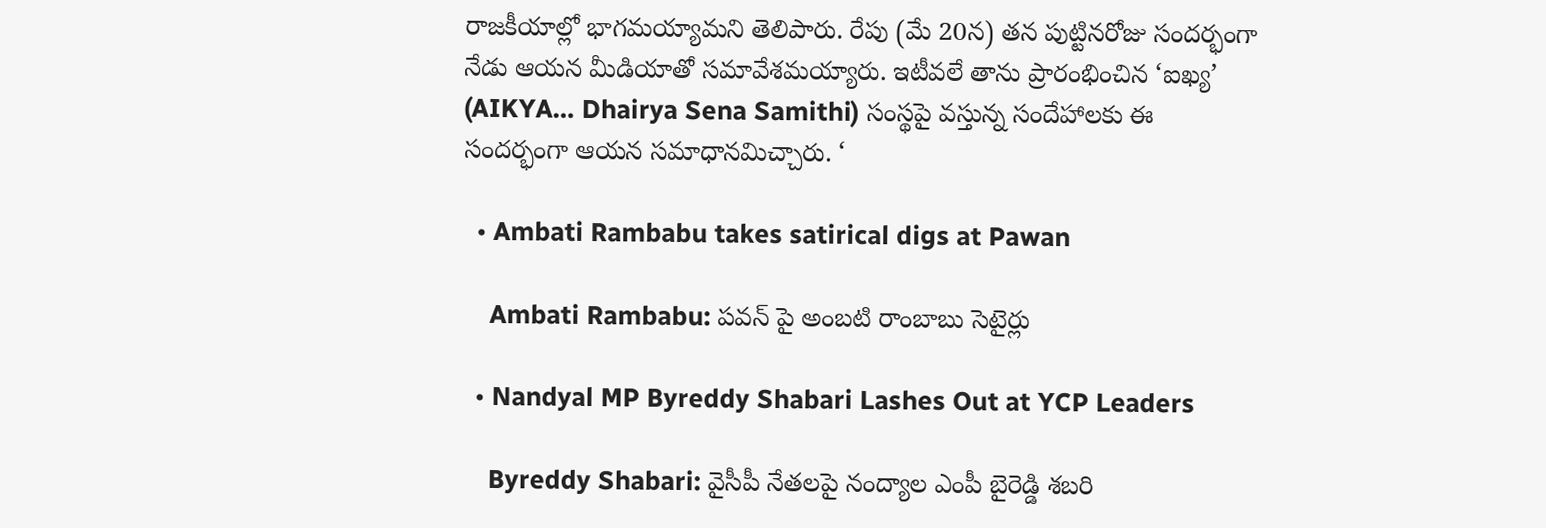రాజకీయాల్లో భాగమయ్యామని తెలిపారు. రేపు (మే 20న) తన పుట్టినరోజు సందర్భంగా నేడు ఆయన మీడియాతో సమావేశమయ్యారు. ఇటీవలే తాను ప్రారంభించిన ‘ఐఖ్య’ (AIKYA… Dhairya Sena Samithi) సంస్థపై వస్తున్న సందేహాలకు ఈ సందర్భంగా ఆయన సమాధానమిచ్చారు. ‘

  • Ambati Rambabu takes satirical digs at Pawan

    Ambati Rambabu: పవన్ పై అంబటి రాంబాబు సెటైర్లు

  • Nandyal MP Byreddy Shabari Lashes Out at YCP Leaders

    Byreddy Shabari: వైసీపీ నేతలపై నంద్యాల ఎంపీ బైరెడ్డి శబరి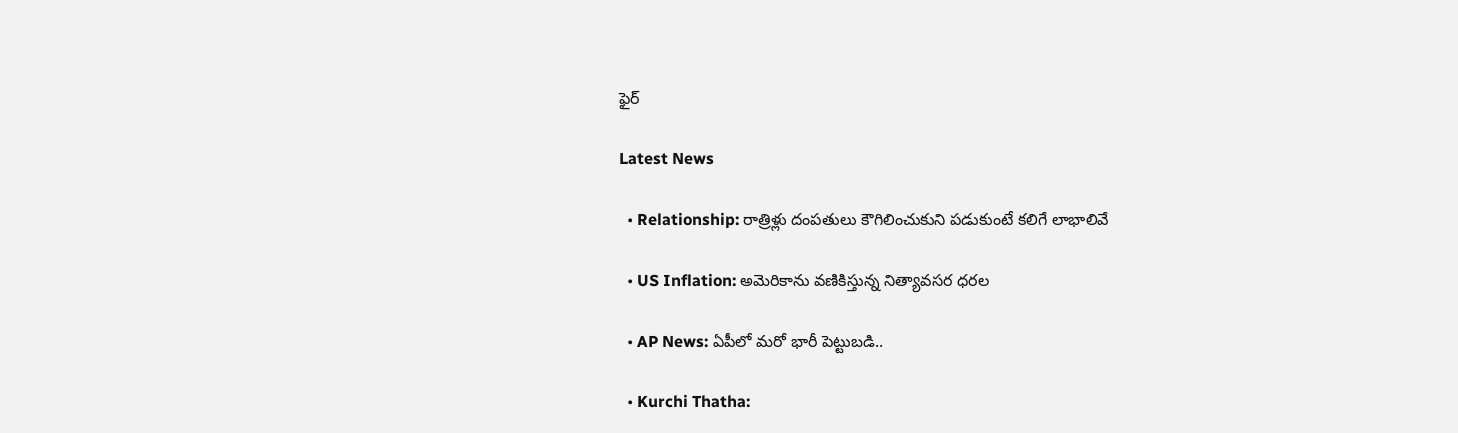ఫైర్

Latest News

  • Relationship: రాత్రిళ్లు దంపతులు కౌగిలించుకుని పడుకుంటే కలిగే లాభాలివే

  • US Inflation: అమెరికాను వణికిస్తున్న నిత్యావసర ధరల

  • AP News: ఏపీలో మరో భారీ పెట్టుబడి..

  • Kurchi Thatha: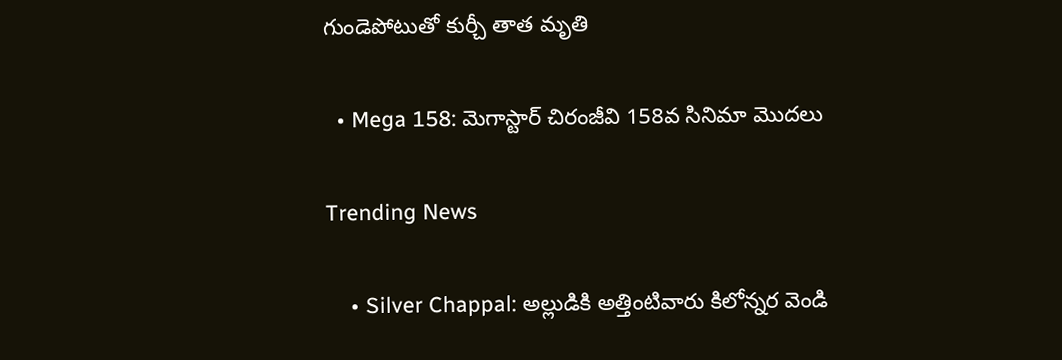గుండెపోటుతో కుర్చీ తాత మృతి

  • Mega 158: మెగాస్టార్ చిరంజీవి 158వ సినిమా మొదలు

Trending News

    • Silver Chappal: అల్లుడికి అత్తింటివారు కిలోన్నర వెండి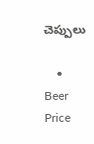చెప్పులు

    • Beer Price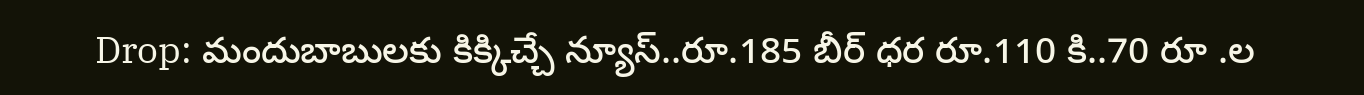Drop: మందుబాబులకు కిక్కిచ్చే న్యూస్..రూ.185 బీర్ ధర రూ.110 కి..70 రూ .ల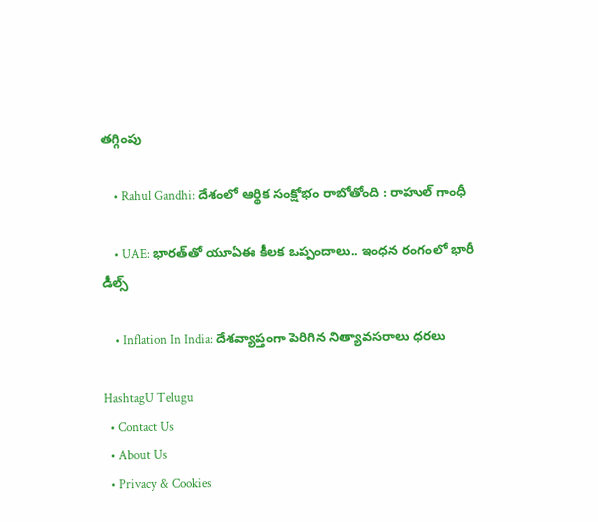తగ్గింపు

    • Rahul Gandhi: దేశంలో ఆర్థిక సంక్షోభం రాబోతోంది : రాహుల్‌ గాంధీ

    • UAE: భారత్‌తో యూఏఈ కీలక ఒప్పందాలు.. ఇంధన రంగంలో భారీ డీల్స్‌

    • Inflation In India: దేశవ్యాప్తంగా పెరిగిన నిత్యావసరాలు ధరలు

HashtagU Telugu
  • Contact Us
  • About Us
  • Privacy & Cookies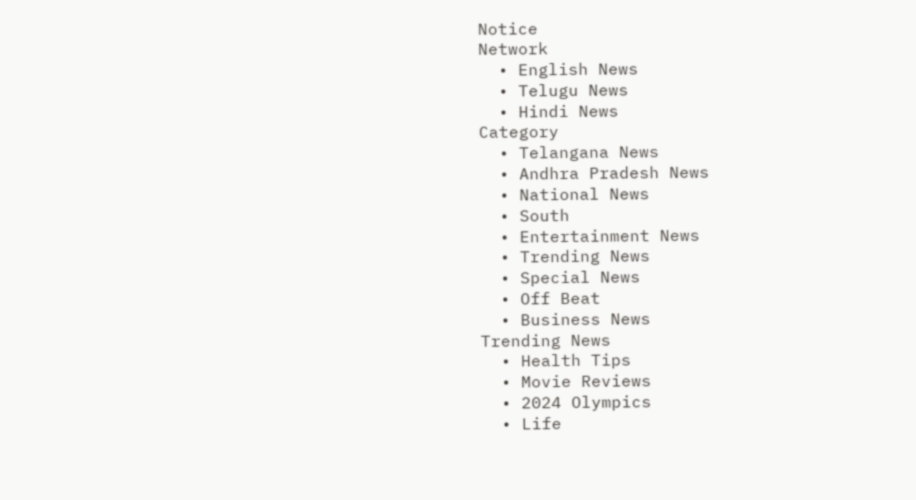Notice
Network
  • English News
  • Telugu News
  • Hindi News
Category
  • Telangana News
  • Andhra Pradesh News
  • National News
  • South
  • Entertainment News
  • Trending News
  • Special News
  • Off Beat
  • Business News
Trending News
  • Health Tips
  • Movie Reviews
  • 2024 Olympics
  • Life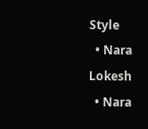Style
  • Nara Lokesh
  • Nara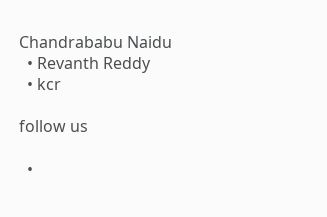Chandrababu Naidu
  • Revanth Reddy
  • kcr

follow us

  •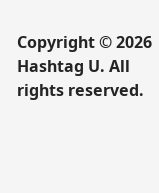Copyright © 2026 Hashtag U. All rights reserved.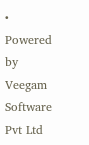• Powered by Veegam Software Pvt Ltd